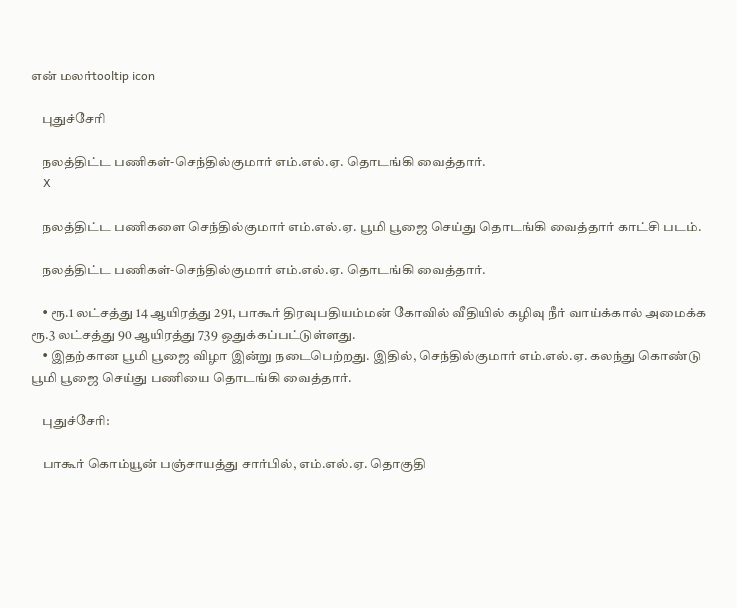என் மலர்tooltip icon

    புதுச்சேரி

    நலத்திட்ட பணிகள்-செந்தில்குமார் எம்.எல்.ஏ. தொடங்கி வைத்தார்.
    X

    நலத்திட்ட பணிகளை செந்தில்குமார் எம்.எல்.ஏ. பூமி பூஜை செய்து தொடங்கி வைத்தார் காட்சி படம்.

    நலத்திட்ட பணிகள்-செந்தில்குமார் எம்.எல்.ஏ. தொடங்கி வைத்தார்.

    • ரூ.1 லட்சத்து 14 ஆயிரத்து 291, பாகூர் திரவுபதியம்மன் கோவில் வீதியில் கழிவு நீர் வாய்க்கால் அமைக்க ரூ.3 லட்சத்து 90 ஆயிரத்து 739 ஒதுக்கப்பட்டுள்ளது.
    • இதற்கான பூமி பூஜை விழா இன்று நடைபெற்றது. இதில், செந்தில்குமார் எம்.எல்.ஏ. கலந்து கொண்டு பூமி பூஜை செய்து பணியை தொடங்கி வைத்தார்.

    புதுச்சேரி:

    பாகூர் கொம்யூன் பஞ்சாயத்து சார்பில், எம்.எல்.ஏ. தொகுதி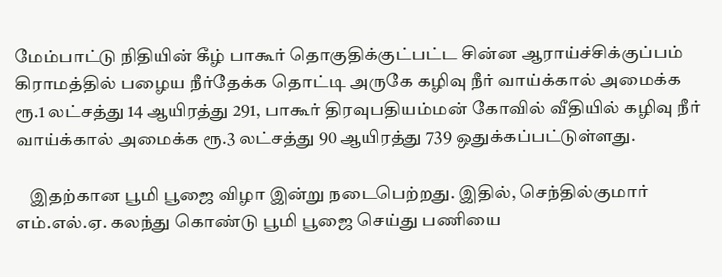மேம்பாட்டு நிதியின் கீழ் பாகூர் தொகுதிக்குட்பட்ட சின்ன ஆராய்ச்சிக்குப்பம் கிராமத்தில் பழைய நீர்தேக்க தொட்டி அருகே கழிவு நீர் வாய்க்கால் அமைக்க ரூ.1 லட்சத்து 14 ஆயிரத்து 291, பாகூர் திரவுபதியம்மன் கோவில் வீதியில் கழிவு நீர் வாய்க்கால் அமைக்க ரூ.3 லட்சத்து 90 ஆயிரத்து 739 ஒதுக்கப்பட்டுள்ளது.

    இதற்கான பூமி பூஜை விழா இன்று நடைபெற்றது. இதில், செந்தில்குமார் எம்.எல்.ஏ. கலந்து கொண்டு பூமி பூஜை செய்து பணியை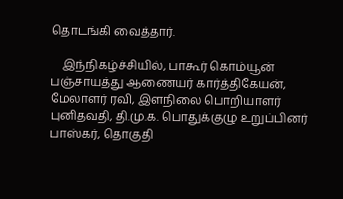தொடங்கி வைத்தார்.

    இந்நிகழ்ச்சியில், பாகூர் கொம்யூன் பஞ்சாயத்து ஆணையர் கார்த்திகேயன், மேலாளர் ரவி, இளநிலை பொறியாளர் புனிதவதி, தி.மு.க. பொதுக்குழு உறுப்பினர் பாஸ்கர், தொகுதி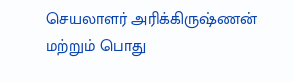செயலாளர் அரிக்கிருஷ்ணன் மற்றும் பொது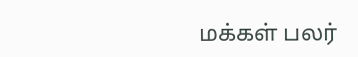மக்கள் பலர்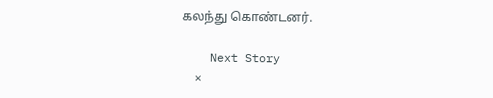கலந்து கொண்டனர்.

    Next Story
    ×